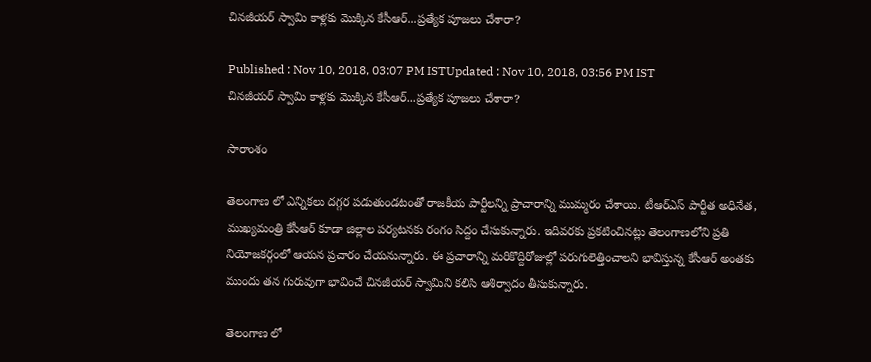చినజీయర్ స్వామి కాళ్లకు మొక్కిన కేసీఆర్...ప్రత్యేక పూజలు చేశారా?

Published : Nov 10, 2018, 03:07 PM ISTUpdated : Nov 10, 2018, 03:56 PM IST
చినజీయర్ స్వామి కాళ్లకు మొక్కిన కేసీఆర్...ప్రత్యేక పూజలు చేశారా?

సారాంశం

తెలంగాణ లో ఎన్నికలు దగ్గర పడుతుండటంతో రాజకీయ పార్టీలన్ని ప్రాచారాన్ని ముమ్మరం చేశాయి. టీఆర్ఎస్ పార్టీత అధినేత, ముఖ్యమంత్రి కేసీఆర్ కూడా జిల్లాల పర్యటనకు రంగం సిద్దం చేసుకున్నారు. ఇదివరకు ప్రకటించినట్లు తెలంగాణలోని ప్రతి నియోజకర్గంలో ఆయన ప్రచారం చేయనున్నారు. ఈ ప్రచారాన్ని మరికొద్దిరోజుల్లో పరుగులెత్తించాలని భావిస్తున్న కేసీఆర్ అంతకు ముందు తన గురువుగా భావించే చినజీయర్ స్వామిని కలిసి ఆశిర్వాదం తీసుకున్నారు.

తెలంగాణ లో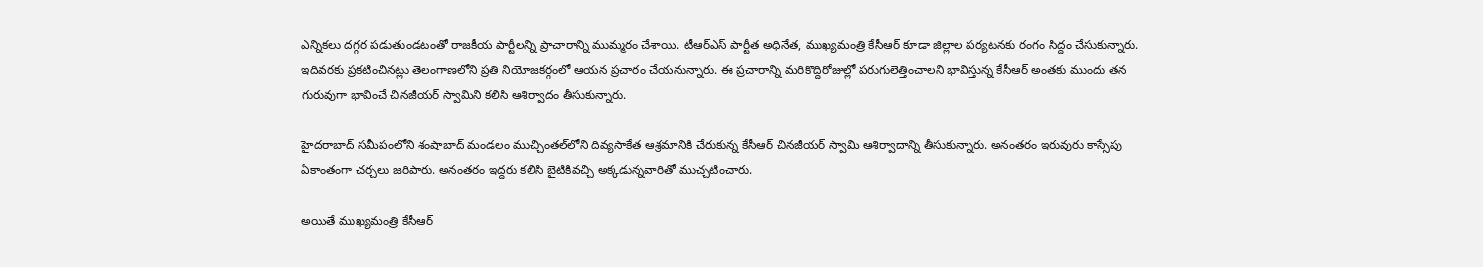ఎన్నికలు దగ్గర పడుతుండటంతో రాజకీయ పార్టీలన్ని ప్రాచారాన్ని ముమ్మరం చేశాయి. టీఆర్ఎస్ పార్టీత అధినేత, ముఖ్యమంత్రి కేసీఆర్ కూడా జిల్లాల పర్యటనకు రంగం సిద్దం చేసుకున్నారు. ఇదివరకు ప్రకటించినట్లు తెలంగాణలోని ప్రతి నియోజకర్గంలో ఆయన ప్రచారం చేయనున్నారు. ఈ ప్రచారాన్ని మరికొద్దిరోజుల్లో పరుగులెత్తించాలని భావిస్తున్న కేసీఆర్ అంతకు ముందు తన గురువుగా భావించే చినజీయర్ స్వామిని కలిసి ఆశిర్వాదం తీసుకున్నారు.

హైదరాబాద్ సమీపంలోని శంషాబాద్ మండలం ముచ్చింతల్‌లోని దివ్యసాకేత ఆశ్రమానికి చేరుకున్న కేసీఆర్ చినజీయర్ స్వామి ఆశిర్వాదాన్ని తీసుకున్నారు. అనంతరం ఇరువురు కాస్సేపు ఏకాంతంగా చర్చలు జరిపారు. అనంతరం ఇద్దరు కలిసి బైటికివచ్చి అక్కడున్నవారితో ముచ్చటించారు.

అయితే ముఖ్యమంత్రి కేసీఆర్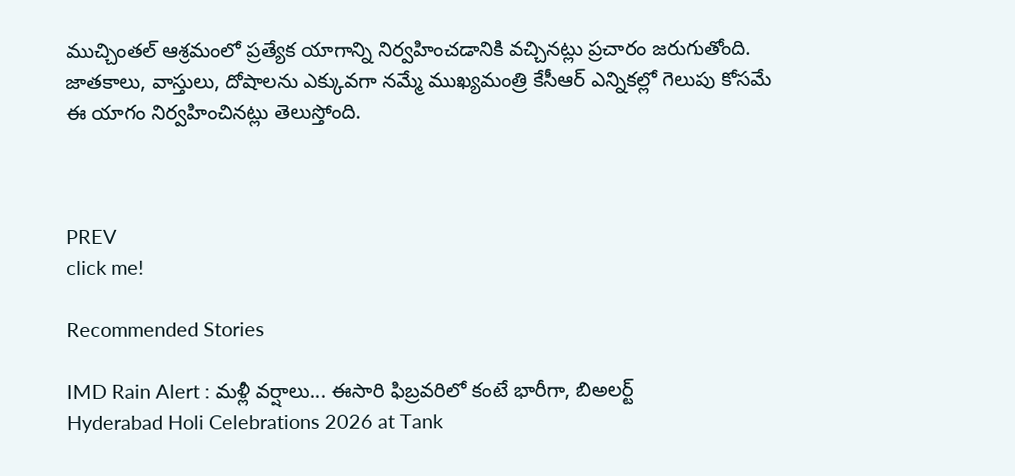ముచ్చింతల్ ఆశ్రమంలో ప్రత్యేక యాగాన్ని నిర్వహించడానికి వచ్చినట్లు ప్రచారం జరుగుతోంది. జాతకాలు, వాస్తులు, దోషాలను ఎక్కువగా నమ్మే ముఖ్యమంత్రి కేసీఆర్ ఎన్నికల్లో గెలుపు కోసమే ఈ యాగం నిర్వహించినట్లు తెలుస్తోంది.



PREV
click me!

Recommended Stories

IMD Rain Alert : మళ్లీ వర్షాలు... ఈసారి ఫిబ్రవరిలో కంటే భారీగా, బిఅలర్ట్
Hyderabad Holi Celebrations 2026 at Tank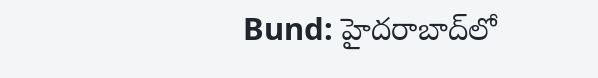Bund: హైదరాబాద్‌లో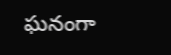ఘనంగా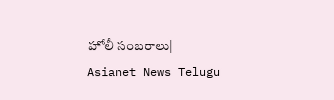హోలీ సంబరాలు| Asianet News Telugu